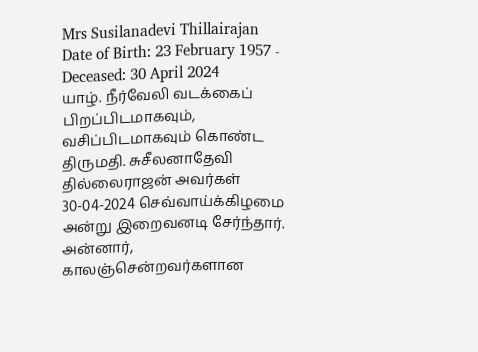Mrs Susilanadevi Thillairajan
Date of Birth: 23 February 1957 - Deceased: 30 April 2024
யாழ். நீர்வேலி வடக்கைப் பிறப்பிடமாகவும், வசிப்பிடமாகவும் கொண்ட திருமதி. சுசீலனாதேவி தில்லைராஜன் அவர்கள் 30-04-2024 செவ்வாய்க்கிழமை அன்று இறைவனடி சேர்ந்தார்.
அன்னார், காலஞ்சென்றவர்களான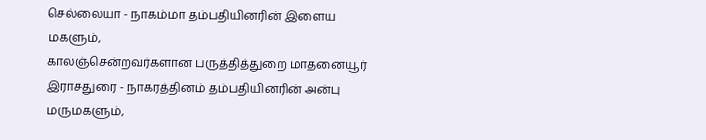செல்லையா - நாகம்மா தம்பதியினரின் இளைய மகளும்,
காலஞ்சென்றவர்களான பருத்தித்துறை மாதனையூர் இராசதுரை - நாகரத்தினம் தம்பதியினரின் அன்பு மருமகளும்,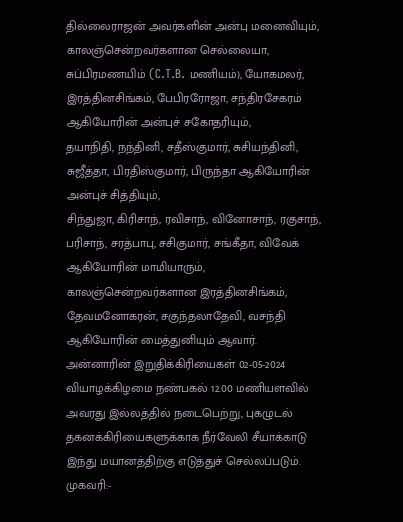தில்லைராஜன் அவர்களின் அன்பு மனைவியும்,
காலஞ்சென்றவர்களான செல்லையா, சுப்பிரமணயிம் (C.T.B. மணியம்), யோகமலர், இரத்தினசிங்கம், பேபிரரோஜா, சந்திரசேகரம் ஆகியோரின் அன்புச் சகோதரியும்,
தயாநிதி, நந்தினி, சதீஸ்குமார், சுசியந்தினி, சுஜீத்தா, பிரதிஸ்குமார், பிருந்தா ஆகியோரின் அன்புச் சித்தியும்,
சிந்துஜா, கிரிசாந், ரவிசாந், வினோசாந், ரகுசாந், பரிசாந், சரத்பாபு, சசிகுமார், சங்கீதா, விவேக் ஆகியோரின் மாமியாரும்,
காலஞ்சென்றவர்களான இரத்தினசிங்கம், தேவமனோகரன், சகுந்தலாதேவி, வசந்தி ஆகியோரின் மைத்துனியும் ஆவார்.
அன்னாரின் இறுதிக்கிரியைகள் 02-05-2024 வியாழக்கிழமை நண்பகல் 12.00 மணியளவில் அவரது இல்லத்தில் நடைபெற்று, புகழுடல் தகனக்கிரியைகளுக்காக நீர்வேலி சீயாக்காடு இந்து மயானத்திற்கு எடுத்துச் செல்லப்படும்.
முகவரி:-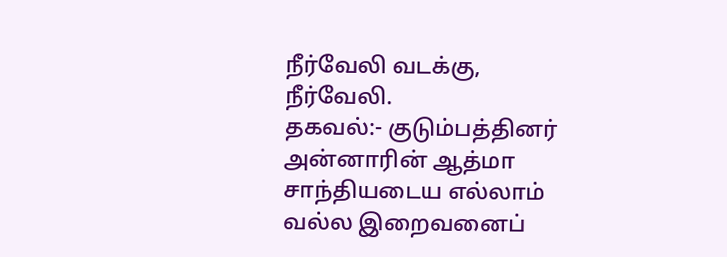நீர்வேலி வடக்கு, நீர்வேலி.
தகவல்:- குடும்பத்தினர்
அன்னாரின் ஆத்மா சாந்தியடைய எல்லாம் வல்ல இறைவனைப்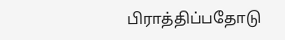பிராத்திப்பதோடு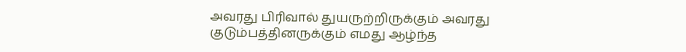அவரது பிரிவால் துயருற்றிருக்கும் அவரது குடும்பத்தினருக்கும் எமது ஆழ்ந்த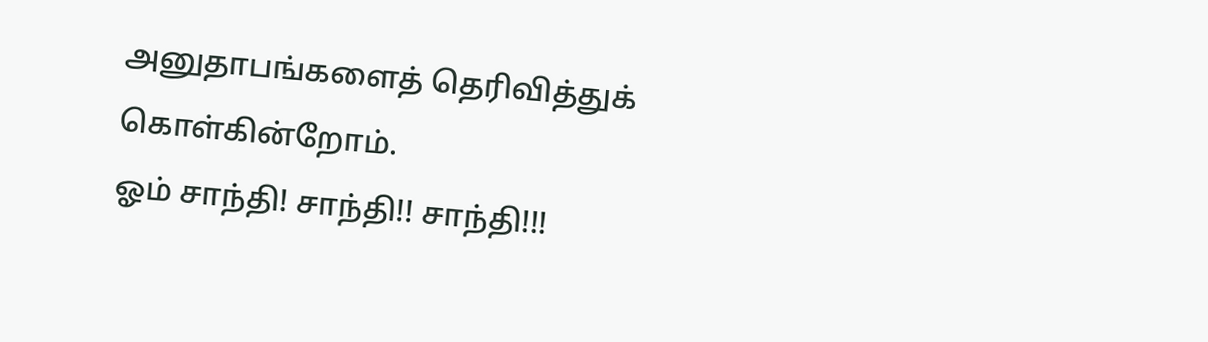அனுதாபங்களைத் தெரிவித்துக் கொள்கின்றோம்.
ஓம் சாந்தி! சாந்தி!! சாந்தி!!!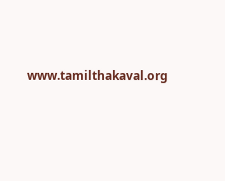www.tamilthakaval.org